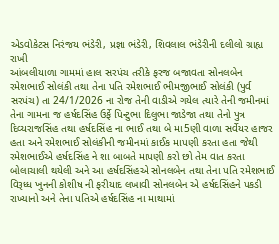એડવોકેટસ નિરંજય ભંડેરી, પ્રજ્ઞા ભંડેરી, શિવલાલ ભંડેરીની દલીલો ગ્રાહ્ય રાખી
આંબલીયાળા ગામમાં હાલ સરપંચ તરીકે ફરજ બજાવતા સોનલબેન રમેશભાઈ સોલંકી તથા તેના પતિ રમેશભાઈ ભીમજીભાઈ સોલંકી (પુર્વ સરપંચ) તા 24/1/2026 ના રોજ તેની વાડીએ ગયેલ ત્યારે તેની જમીનમાં તેના ગામના જ હર્ષદસિંહ ઉર્ફે પિન્ટુભા દિલુભા જાડેજા તથા તેનો પુત્ર દિવ્યરાજસિંહ તથા હર્ષદસિંહ ના ભાઈ તથા બે મા5ણી વાળા સર્વેયર હાજર હતા અને રમેશભાઈ સોલંકીની જમીનમાં કાઈક માપણી કરતા હતા જેથી રમેશભાઈએ હર્ષદસિંહ ને શા બાબતે માપણી કરો છો તેમ વાત કરતા બોલાચાલી થયેલી અને આ હર્ષદસિંહએ સોનલબેન તથા તેના પતિ રમેશભાઈ વિરૂધ્ધ ખુનની કોશીષ ની ફરીયાદ લખાવી સોનલબેન એ હર્ષદસિંહને પકડી રાખ્યાનો અને તેના પતિએ હર્ષદસિંહ ના માથામાં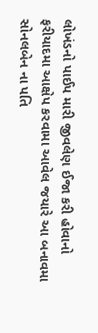લોખંડનો પાઈપ મારી જીવલેણ ઈજા કરી હોવાનો ફરીયાદમા આક્ષેપ કરવામા આવેલ જયારે આ બનાવમા સોનલબેન ના પતિ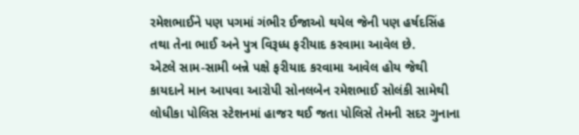રમેશભાઈને પણ પગમાં ગંભીર ઈજાઓ થયેલ જેની પણ હર્ષદસિંહ તથા તેના ભાઈ અને પુત્ર વિરૂધ્ધ ફરીયાદ કરવામા આવેલ છે.
એટલે સામ-સામી બન્ને પક્ષે ફરીયાદ કરવામા આવેલ હોય જેથી કાયદાને માન આપવા આરોપી સોનલબેન રમેશભાઈ સોલંકી સામેથી લોધીકા પોલિસ સ્ટેશનમાં હાજર થઈ જતા પોલિસે તેમની સદર ગુનાના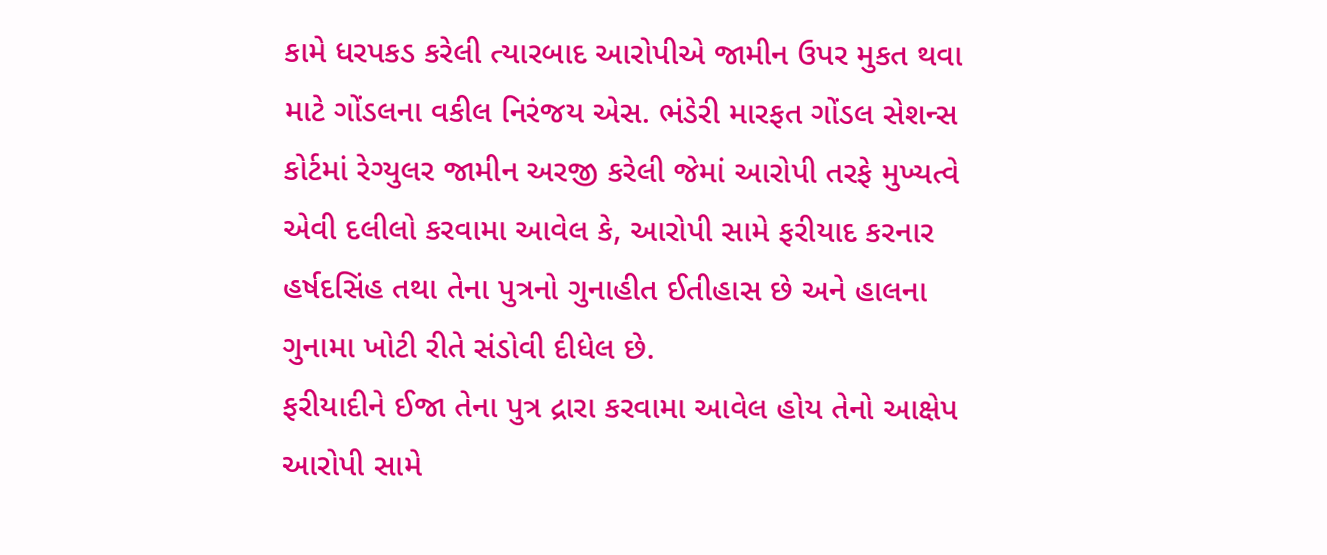કામે ધરપકડ કરેલી ત્યારબાદ આરોપીએ જામીન ઉપર મુકત થવા માટે ગોંડલના વકીલ નિરંજય એસ. ભંડેરી મારફત ગોંડલ સેશન્સ કોર્ટમાં રેગ્યુલર જામીન અરજી કરેલી જેમાં આરોપી તરફે મુખ્યત્વે એવી દલીલો કરવામા આવેલ કે, આરોપી સામે ફરીયાદ કરનાર હર્ષદસિંહ તથા તેના પુત્રનો ગુનાહીત ઈતીહાસ છે અને હાલના ગુનામા ખોટી રીતે સંડોવી દીધેલ છે.
ફરીયાદીને ઈજા તેના પુત્ર દ્રારા કરવામા આવેલ હોય તેનો આક્ષેપ આરોપી સામે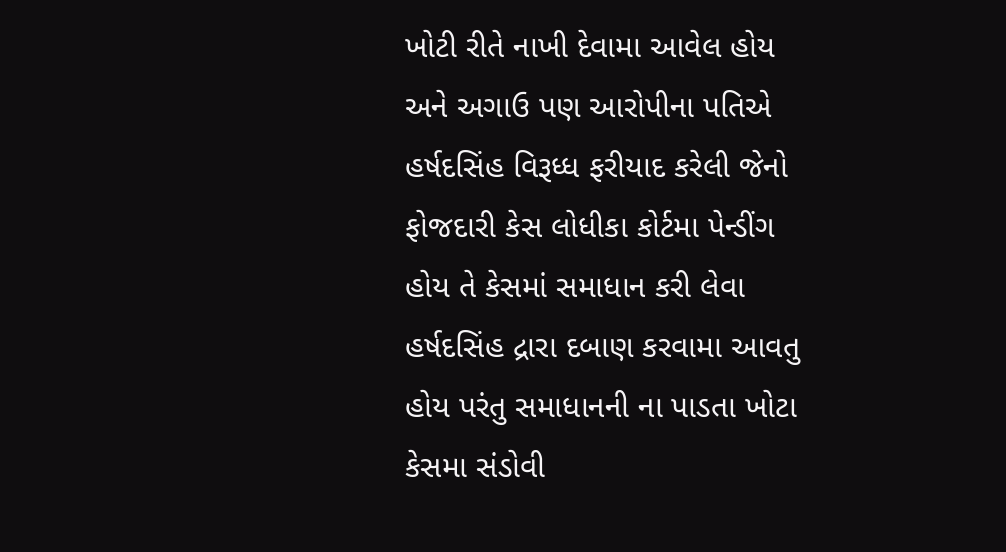ખોટી રીતે નાખી દેવામા આવેલ હોય અને અગાઉ પણ આરોપીના પતિએ હર્ષદસિંહ વિરૂધ્ધ ફરીયાદ કરેલી જેનો ફોજદારી કેસ લોધીકા કોર્ટમા પેન્ડીંગ હોય તે કેસમાં સમાધાન કરી લેવા હર્ષદસિંહ દ્રારા દબાણ કરવામા આવતુ હોય પરંતુ સમાધાનની ના પાડતા ખોટા કેસમા સંડોવી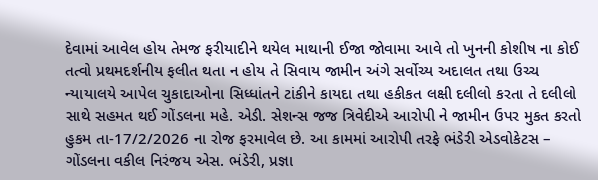દેવામાં આવેલ હોય તેમજ ફરીયાદીને થયેલ માથાની ઈજા જોવામા આવે તો ખુનની કોશીષ ના કોઈ તત્વો પ્રથમદર્શનીય ફલીત થતા ન હોય તે સિવાય જામીન અંગે સર્વોચ્ય અદાલત તથા ઉચ્ચ ન્યાયાલયે આપેલ ચુકાદાઓના સિધ્ધાંતને ટાંકીને કાયદા તથા હકીકત લક્ષી દલીલો કરતા તે દલીલો સાથે સહમત થઈ ગોંડલના મહે. એડી. સેશન્સ જજ ત્રિવેદીએ આરોપી ને જામીન ઉપર મુકત કરતો હુકમ તા-17/2/2026 ના રોજ ફરમાવેલ છે. આ કામમાં આરોપી તરફે ભંડેરી એડવોકેટસ – ગોંડલના વકીલ નિરંજય એસ. ભંડેરી, પ્રજ્ઞા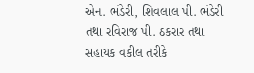એન. ભંડેરી, શિવલાલ પી. ભંડેરી તથા રવિરાજ પી. ઠકરાર તથા સહાયક વકીલ તરીકે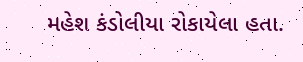મહેશ કંડોલીયા રોકાયેલા હતા.